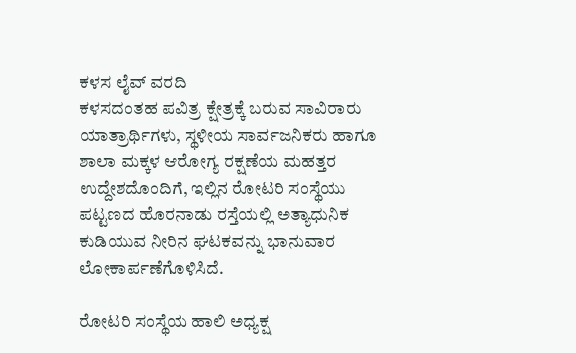ಕಳಸ ಲೈವ್ ವರದಿ
ಕಳಸದಂತಹ ಪವಿತ್ರ ಕ್ಷೇತ್ರಕ್ಕೆ ಬರುವ ಸಾವಿರಾರು ಯಾತ್ರಾರ್ಥಿಗಳು, ಸ್ಥಳೀಯ ಸಾರ್ವಜನಿಕರು ಹಾಗೂ ಶಾಲಾ ಮಕ್ಕಳ ಆರೋಗ್ಯ ರಕ್ಷಣೆಯ ಮಹತ್ತರ ಉದ್ದೇಶದೊಂದಿಗೆ, ಇಲ್ಲಿನ ರೋಟರಿ ಸಂಸ್ಥೆಯು ಪಟ್ಟಣದ ಹೊರನಾಡು ರಸ್ತೆಯಲ್ಲಿ ಅತ್ಯಾಧುನಿಕ ಕುಡಿಯುವ ನೀರಿನ ಘಟಕವನ್ನು ಭಾನುವಾರ ಲೋಕಾರ್ಪಣೆಗೊಳಿಸಿದೆ.

ರೋಟರಿ ಸಂಸ್ಥೆಯ ಹಾಲಿ ಅಧ್ಯಕ್ಷ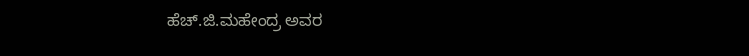ಹೆಚ್.ಜಿ.ಮಹೇಂದ್ರ ಅವರ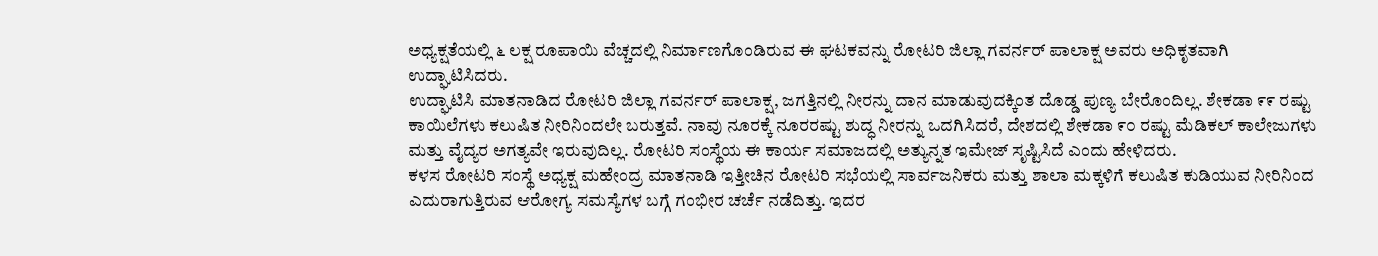ಅಧ್ಯಕ್ಷತೆಯಲ್ಲಿ ೬ ಲಕ್ಷ ರೂಪಾಯಿ ವೆಚ್ಚದಲ್ಲಿ ನಿರ್ಮಾಣಗೊಂಡಿರುವ ಈ ಘಟಕವನ್ನು ರೋಟರಿ ಜಿಲ್ಲಾ ಗವರ್ನರ್ ಪಾಲಾಕ್ಷ ಅವರು ಅಧಿಕೃತವಾಗಿ ಉದ್ಘಾಟಿಸಿದರು.
ಉದ್ಘಾಟಿಸಿ ಮಾತನಾಡಿದ ರೋಟರಿ ಜಿಲ್ಲಾ ಗವರ್ನರ್ ಪಾಲಾಕ್ಷ, ಜಗತ್ತಿನಲ್ಲಿ ನೀರನ್ನು ದಾನ ಮಾಡುವುದಕ್ಕಿಂತ ದೊಡ್ಡ ಪುಣ್ಯ ಬೇರೊಂದಿಲ್ಲ. ಶೇಕಡಾ ೯೯ ರಷ್ಟು ಕಾಯಿಲೆಗಳು ಕಲುಷಿತ ನೀರಿನಿಂದಲೇ ಬರುತ್ತವೆ. ನಾವು ನೂರಕ್ಕೆ ನೂರರಷ್ಟು ಶುದ್ಧ ನೀರನ್ನು ಒದಗಿಸಿದರೆ, ದೇಶದಲ್ಲಿ ಶೇಕಡಾ ೯೦ ರಷ್ಟು ಮೆಡಿಕಲ್ ಕಾಲೇಜುಗಳು ಮತ್ತು ವೈದ್ಯರ ಅಗತ್ಯವೇ ಇರುವುದಿಲ್ಲ. ರೋಟರಿ ಸಂಸ್ಥೆಯ ಈ ಕಾರ್ಯ ಸಮಾಜದಲ್ಲಿ ಅತ್ಯುನ್ನತ ಇಮೇಜ್ ಸೃಷ್ಟಿಸಿದೆ ಎಂದು ಹೇಳಿದರು.
ಕಳಸ ರೋಟರಿ ಸಂಸ್ಥೆ ಅಧ್ಯಕ್ಷ ಮಹೇಂದ್ರ ಮಾತನಾಡಿ ಇತ್ತೀಚಿನ ರೋಟರಿ ಸಭೆಯಲ್ಲಿ ಸಾರ್ವಜನಿಕರು ಮತ್ತು ಶಾಲಾ ಮಕ್ಕಳಿಗೆ ಕಲುಷಿತ ಕುಡಿಯುವ ನೀರಿನಿಂದ ಎದುರಾಗುತ್ತಿರುವ ಆರೋಗ್ಯ ಸಮಸ್ಯೆಗಳ ಬಗ್ಗೆ ಗಂಭೀರ ಚರ್ಚೆ ನಡೆದಿತ್ತು. ಇದರ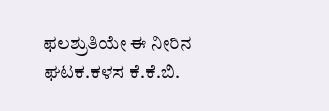ಫಲಶ್ರುತಿಯೇ ಈ ನೀರಿನ ಘಟಕ.ಕಳಸ ಕೆ.ಕೆ.ಬಿ.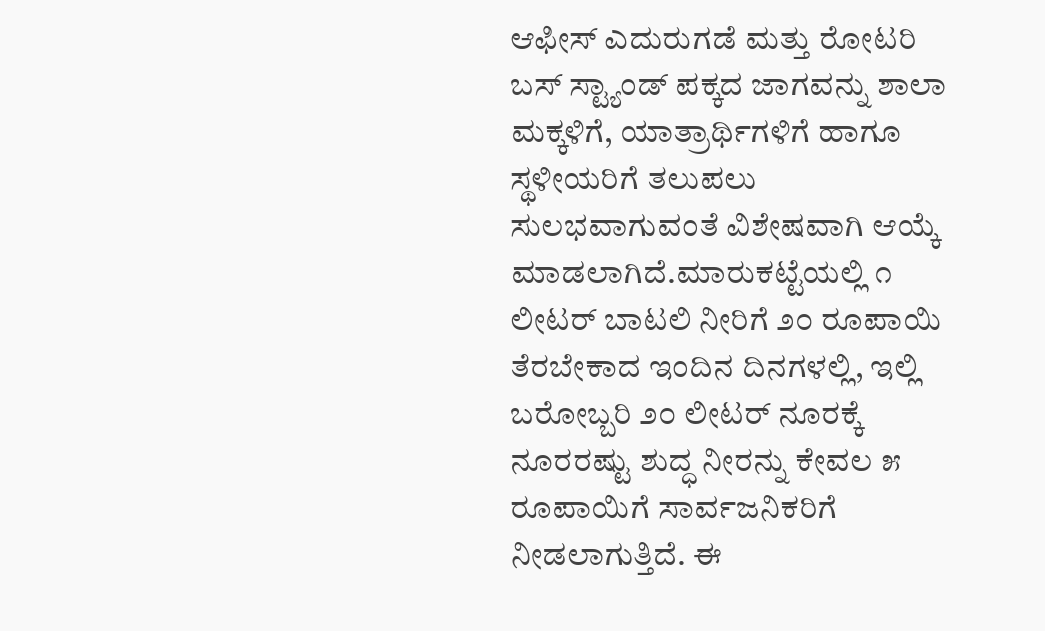ಆಫೀಸ್ ಎದುರುಗಡೆ ಮತ್ತು ರೋಟರಿ ಬಸ್ ಸ್ಟ್ಯಾಂಡ್ ಪಕ್ಕದ ಜಾಗವನ್ನು ಶಾಲಾ ಮಕ್ಕಳಿಗೆ, ಯಾತ್ರಾರ್ಥಿಗಳಿಗೆ ಹಾಗೂ ಸ್ಥಳೀಯರಿಗೆ ತಲುಪಲು ಸುಲಭವಾಗುವಂತೆ ವಿಶೇಷವಾಗಿ ಆಯ್ಕೆ ಮಾಡಲಾಗಿದೆ.ಮಾರುಕಟ್ಟೆಯಲ್ಲಿ ೧ ಲೀಟರ್ ಬಾಟಲಿ ನೀರಿಗೆ ೨೦ ರೂಪಾಯಿ ತೆರಬೇಕಾದ ಇಂದಿನ ದಿನಗಳಲ್ಲಿ, ಇಲ್ಲಿ ಬರೋಬ್ಬರಿ ೨೦ ಲೀಟರ್ ನೂರಕ್ಕೆ ನೂರರಷ್ಟು ಶುದ್ಧ ನೀರನ್ನು ಕೇವಲ ೫ ರೂಪಾಯಿಗೆ ಸಾರ್ವಜನಿಕರಿಗೆ ನೀಡಲಾಗುತ್ತಿದೆ. ಈ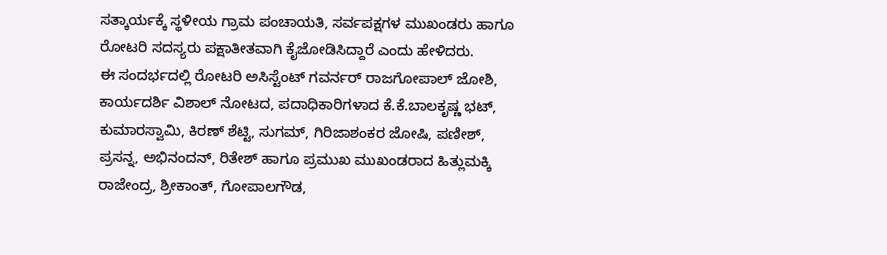ಸತ್ಕಾರ್ಯಕ್ಕೆ ಸ್ಥಳೀಯ ಗ್ರಾಮ ಪಂಚಾಯತಿ, ಸರ್ವಪಕ್ಷಗಳ ಮುಖಂಡರು ಹಾಗೂ ರೋಟರಿ ಸದಸ್ಯರು ಪಕ್ಷಾತೀತವಾಗಿ ಕೈಜೋಡಿಸಿದ್ದಾರೆ ಎಂದು ಹೇಳಿದರು.
ಈ ಸಂದರ್ಭದಲ್ಲಿ ರೋಟರಿ ಅಸಿಸ್ಟೆಂಟ್ ಗವರ್ನರ್ ರಾಜಗೋಪಾಲ್ ಜೋಶಿ, ಕಾರ್ಯದರ್ಶಿ ವಿಶಾಲ್ ನೋಟದ, ಪದಾಧಿಕಾರಿಗಳಾದ ಕೆ.ಕೆ.ಬಾಲಕೃಷ್ಣ ಭಟ್, ಕುಮಾರಸ್ವಾಮಿ, ಕಿರಣ್ ಶೆಟ್ಟಿ, ಸುಗಮ್, ಗಿರಿಜಾಶಂಕರ ಜೋಷಿ, ಪಣೀಶ್, ಪ್ರಸನ್ನ, ಅಭಿನಂದನ್, ರಿತೇಶ್ ಹಾಗೂ ಪ್ರಮುಖ ಮುಖಂಡರಾದ ಹಿತ್ಲುಮಕ್ಕಿ ರಾಜೇಂದ್ರ, ಶ್ರೀಕಾಂತ್, ಗೋಪಾಲಗೌಡ,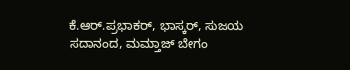ಕೆ.ಆರ್.ಪ್ರಭಾಕರ್, ಭಾಸ್ಕರ್, ಸುಜಯ ಸದಾನಂದ, ಮಮ್ತಾಜ್ ಬೇಗಂ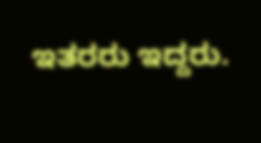ಇತರರು ಇದ್ದರು.